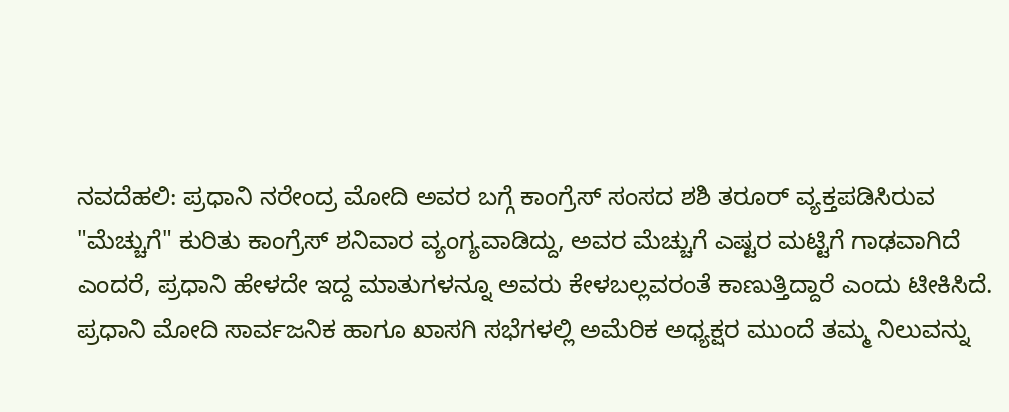ನವದೆಹಲಿ: ಪ್ರಧಾನಿ ನರೇಂದ್ರ ಮೋದಿ ಅವರ ಬಗ್ಗೆ ಕಾಂಗ್ರೆಸ್ ಸಂಸದ ಶಶಿ ತರೂರ್ ವ್ಯಕ್ತಪಡಿಸಿರುವ "ಮೆಚ್ಚುಗೆ" ಕುರಿತು ಕಾಂಗ್ರೆಸ್ ಶನಿವಾರ ವ್ಯಂಗ್ಯವಾಡಿದ್ದು, ಅವರ ಮೆಚ್ಚುಗೆ ಎಷ್ಟರ ಮಟ್ಟಿಗೆ ಗಾಢವಾಗಿದೆ ಎಂದರೆ, ಪ್ರಧಾನಿ ಹೇಳದೇ ಇದ್ದ ಮಾತುಗಳನ್ನೂ ಅವರು ಕೇಳಬಲ್ಲವರಂತೆ ಕಾಣುತ್ತಿದ್ದಾರೆ ಎಂದು ಟೀಕಿಸಿದೆ.
ಪ್ರಧಾನಿ ಮೋದಿ ಸಾರ್ವಜನಿಕ ಹಾಗೂ ಖಾಸಗಿ ಸಭೆಗಳಲ್ಲಿ ಅಮೆರಿಕ ಅಧ್ಯಕ್ಷರ ಮುಂದೆ ತಮ್ಮ ನಿಲುವನ್ನು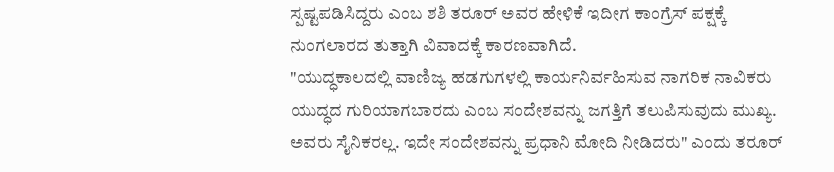ಸ್ಪಷ್ಟಪಡಿಸಿದ್ದರು ಎಂಬ ಶಶಿ ತರೂರ್ ಅವರ ಹೇಳಿಕೆ ಇದೀಗ ಕಾಂಗ್ರೆಸ್ ಪಕ್ಷಕ್ಕೆ ನುಂಗಲಾರದ ತುತ್ತಾಗಿ ವಿವಾದಕ್ಕೆ ಕಾರಣವಾಗಿದೆ.
"ಯುದ್ಧಕಾಲದಲ್ಲಿ ವಾಣಿಜ್ಯ ಹಡಗುಗಳಲ್ಲಿ ಕಾರ್ಯನಿರ್ವಹಿಸುವ ನಾಗರಿಕ ನಾವಿಕರು ಯುದ್ಧದ ಗುರಿಯಾಗಬಾರದು ಎಂಬ ಸಂದೇಶವನ್ನು ಜಗತ್ತಿಗೆ ತಲುಪಿಸುವುದು ಮುಖ್ಯ. ಅವರು ಸೈನಿಕರಲ್ಲ. ಇದೇ ಸಂದೇಶವನ್ನು ಪ್ರಧಾನಿ ಮೋದಿ ನೀಡಿದರು" ಎಂದು ತರೂರ್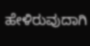ಹೇಳಿರುವುದಾಗಿ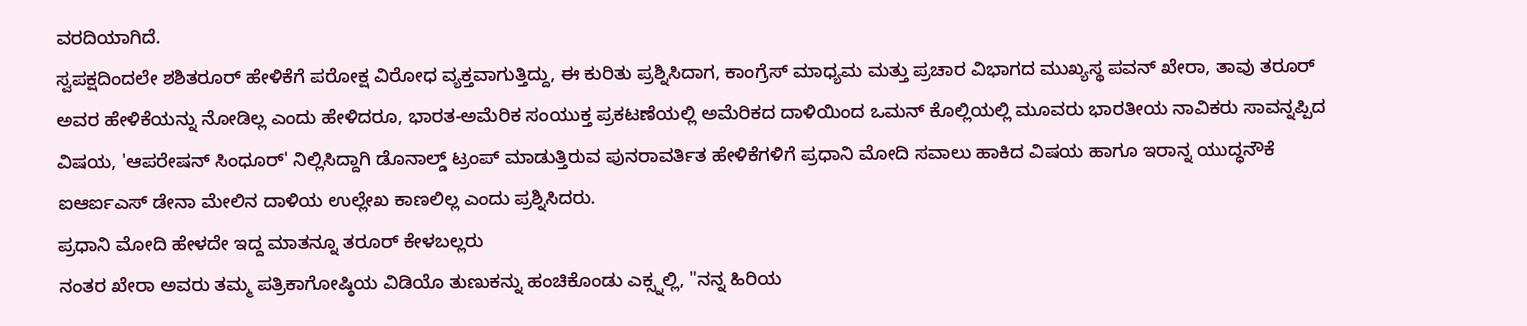ವರದಿಯಾಗಿದೆ.
ಸ್ವಪಕ್ಷದಿಂದಲೇ ಶಶಿತರೂರ್ ಹೇಳಿಕೆಗೆ ಪರೋಕ್ಷ ವಿರೋಧ ವ್ಯಕ್ತವಾಗುತ್ತಿದ್ದು, ಈ ಕುರಿತು ಪ್ರಶ್ನಿಸಿದಾಗ, ಕಾಂಗ್ರೆಸ್ ಮಾಧ್ಯಮ ಮತ್ತು ಪ್ರಚಾರ ವಿಭಾಗದ ಮುಖ್ಯಸ್ಥ ಪವನ್ ಖೇರಾ, ತಾವು ತರೂರ್ ಅವರ ಹೇಳಿಕೆಯನ್ನು ನೋಡಿಲ್ಲ ಎಂದು ಹೇಳಿದರೂ, ಭಾರತ-ಅಮೆರಿಕ ಸಂಯುಕ್ತ ಪ್ರಕಟಣೆಯಲ್ಲಿ ಅಮೆರಿಕದ ದಾಳಿಯಿಂದ ಒಮನ್ ಕೊಲ್ಲಿಯಲ್ಲಿ ಮೂವರು ಭಾರತೀಯ ನಾವಿಕರು ಸಾವನ್ನಪ್ಪಿದ ವಿಷಯ, 'ಆಪರೇಷನ್ ಸಿಂಧೂರ್' ನಿಲ್ಲಿಸಿದ್ದಾಗಿ ಡೊನಾಲ್ಡ್ ಟ್ರಂಪ್ ಮಾಡುತ್ತಿರುವ ಪುನರಾವರ್ತಿತ ಹೇಳಿಕೆಗಳಿಗೆ ಪ್ರಧಾನಿ ಮೋದಿ ಸವಾಲು ಹಾಕಿದ ವಿಷಯ ಹಾಗೂ ಇರಾನ್ನ ಯುದ್ಧನೌಕೆ ಐಆರ್ಐಎಸ್ ಡೇನಾ ಮೇಲಿನ ದಾಳಿಯ ಉಲ್ಲೇಖ ಕಾಣಲಿಲ್ಲ ಎಂದು ಪ್ರಶ್ನಿಸಿದರು.
ಪ್ರಧಾನಿ ಮೋದಿ ಹೇಳದೇ ಇದ್ದ ಮಾತನ್ನೂ ತರೂರ್ ಕೇಳಬಲ್ಲರು
ನಂತರ ಖೇರಾ ಅವರು ತಮ್ಮ ಪತ್ರಿಕಾಗೋಷ್ಠಿಯ ವಿಡಿಯೊ ತುಣುಕನ್ನು ಹಂಚಿಕೊಂಡು ಎಕ್ಸ್ನಲ್ಲಿ, "ನನ್ನ ಹಿರಿಯ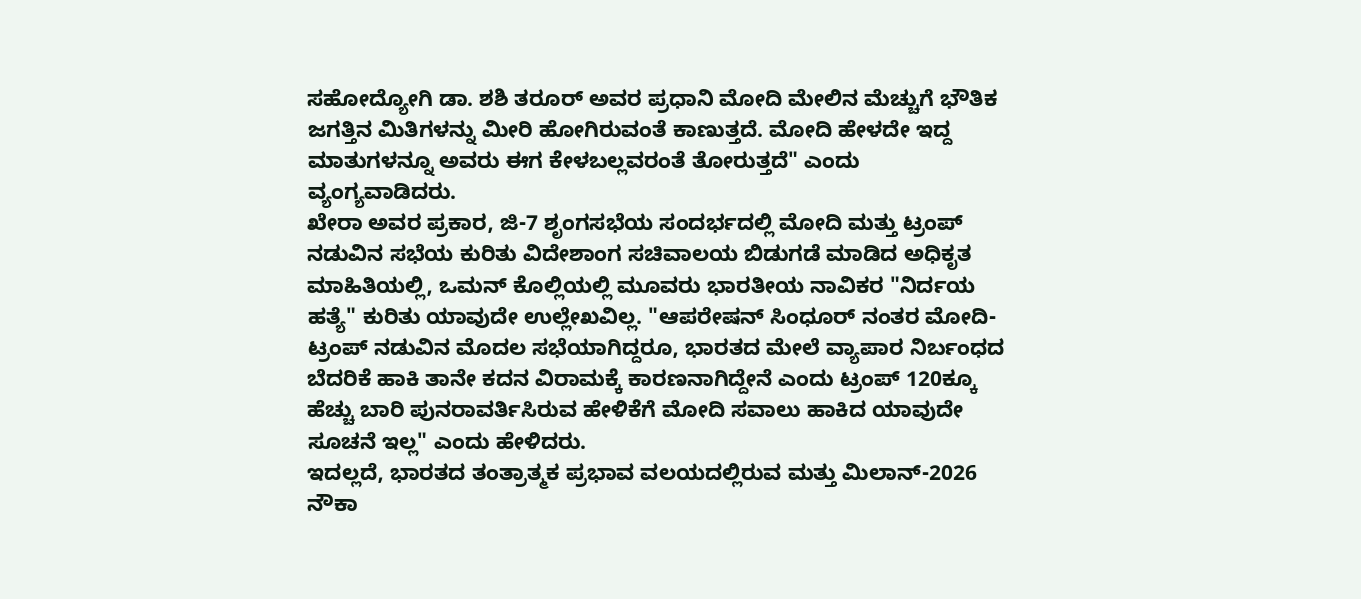ಸಹೋದ್ಯೋಗಿ ಡಾ. ಶಶಿ ತರೂರ್ ಅವರ ಪ್ರಧಾನಿ ಮೋದಿ ಮೇಲಿನ ಮೆಚ್ಚುಗೆ ಭೌತಿಕ ಜಗತ್ತಿನ ಮಿತಿಗಳನ್ನು ಮೀರಿ ಹೋಗಿರುವಂತೆ ಕಾಣುತ್ತದೆ. ಮೋದಿ ಹೇಳದೇ ಇದ್ದ ಮಾತುಗಳನ್ನೂ ಅವರು ಈಗ ಕೇಳಬಲ್ಲವರಂತೆ ತೋರುತ್ತದೆ" ಎಂದು ವ್ಯಂಗ್ಯವಾಡಿದರು.
ಖೇರಾ ಅವರ ಪ್ರಕಾರ, ಜಿ-7 ಶೃಂಗಸಭೆಯ ಸಂದರ್ಭದಲ್ಲಿ ಮೋದಿ ಮತ್ತು ಟ್ರಂಪ್ ನಡುವಿನ ಸಭೆಯ ಕುರಿತು ವಿದೇಶಾಂಗ ಸಚಿವಾಲಯ ಬಿಡುಗಡೆ ಮಾಡಿದ ಅಧಿಕೃತ ಮಾಹಿತಿಯಲ್ಲಿ, ಒಮನ್ ಕೊಲ್ಲಿಯಲ್ಲಿ ಮೂವರು ಭಾರತೀಯ ನಾವಿಕರ "ನಿರ್ದಯ ಹತ್ಯೆ" ಕುರಿತು ಯಾವುದೇ ಉಲ್ಲೇಖವಿಲ್ಲ. "ಆಪರೇಷನ್ ಸಿಂಧೂರ್ ನಂತರ ಮೋದಿ-ಟ್ರಂಪ್ ನಡುವಿನ ಮೊದಲ ಸಭೆಯಾಗಿದ್ದರೂ, ಭಾರತದ ಮೇಲೆ ವ್ಯಾಪಾರ ನಿರ್ಬಂಧದ ಬೆದರಿಕೆ ಹಾಕಿ ತಾನೇ ಕದನ ವಿರಾಮಕ್ಕೆ ಕಾರಣನಾಗಿದ್ದೇನೆ ಎಂದು ಟ್ರಂಪ್ 120ಕ್ಕೂ ಹೆಚ್ಚು ಬಾರಿ ಪುನರಾವರ್ತಿಸಿರುವ ಹೇಳಿಕೆಗೆ ಮೋದಿ ಸವಾಲು ಹಾಕಿದ ಯಾವುದೇ ಸೂಚನೆ ಇಲ್ಲ" ಎಂದು ಹೇಳಿದರು.
ಇದಲ್ಲದೆ, ಭಾರತದ ತಂತ್ರಾತ್ಮಕ ಪ್ರಭಾವ ವಲಯದಲ್ಲಿರುವ ಮತ್ತು ಮಿಲಾನ್-2026 ನೌಕಾ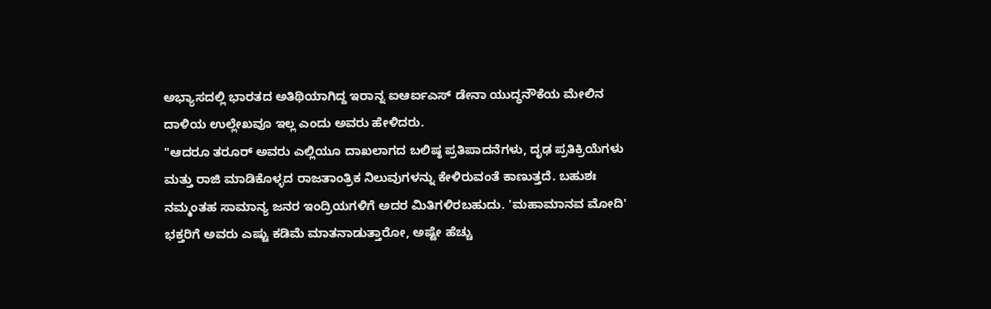ಅಭ್ಯಾಸದಲ್ಲಿ ಭಾರತದ ಅತಿಥಿಯಾಗಿದ್ದ ಇರಾನ್ನ ಐಆರ್ಐಎಸ್ ಡೇನಾ ಯುದ್ಧನೌಕೆಯ ಮೇಲಿನ ದಾಳಿಯ ಉಲ್ಲೇಖವೂ ಇಲ್ಲ ಎಂದು ಅವರು ಹೇಳಿದರು.
"ಆದರೂ ತರೂರ್ ಅವರು ಎಲ್ಲಿಯೂ ದಾಖಲಾಗದ ಬಲಿಷ್ಠ ಪ್ರತಿಪಾದನೆಗಳು, ದೃಢ ಪ್ರತಿಕ್ರಿಯೆಗಳು ಮತ್ತು ರಾಜಿ ಮಾಡಿಕೊಳ್ಳದ ರಾಜತಾಂತ್ರಿಕ ನಿಲುವುಗಳನ್ನು ಕೇಳಿರುವಂತೆ ಕಾಣುತ್ತದೆ. ಬಹುಶಃ ನಮ್ಮಂತಹ ಸಾಮಾನ್ಯ ಜನರ ಇಂದ್ರಿಯಗಳಿಗೆ ಅದರ ಮಿತಿಗಳಿರಬಹುದು. 'ಮಹಾಮಾನವ ಮೋದಿ' ಭಕ್ತರಿಗೆ ಅವರು ಎಷ್ಟು ಕಡಿಮೆ ಮಾತನಾಡುತ್ತಾರೋ, ಅಷ್ಟೇ ಹೆಚ್ಚು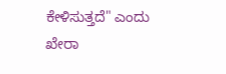ಕೇಳಿಸುತ್ತದೆ" ಎಂದು ಖೇರಾ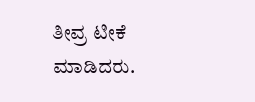ತೀವ್ರ ಟೀಕೆ ಮಾಡಿದರು.